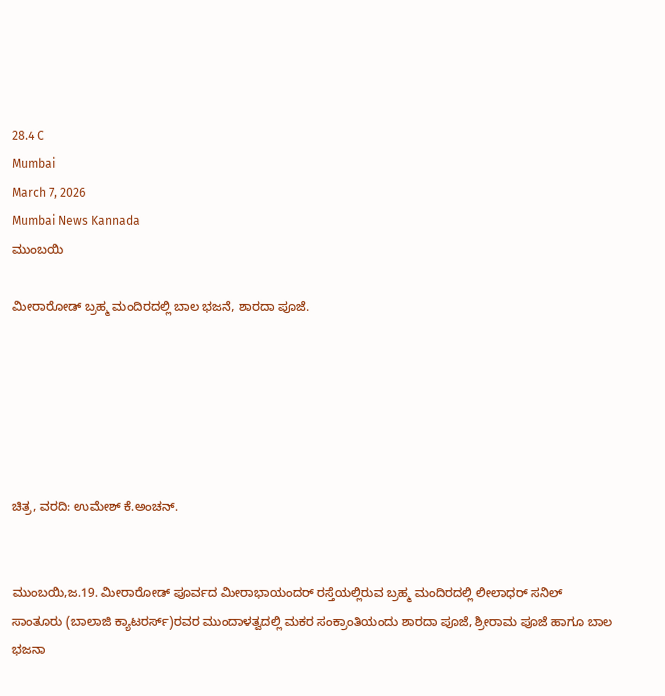28.4 C
Mumbai
March 7, 2026
Mumbai News Kannada
ಮುಂಬಯಿ

ಮೀರಾರೋಡ್ ಬ್ರಹ್ಮ ಮಂದಿರದಲ್ಲಿ ಬಾಲ ಭಜನೆ, ಶಾರದಾ ಪೂಜೆ.






ಚಿತ್ರ, ವರದಿ: ಉಮೇಶ್ ಕೆ.ಅಂಚನ್.


ಮುಂಬಯಿ,ಜ.19. ಮೀರಾರೋಡ್ ಪೂರ್ವದ ಮೀರಾಭಾಯಂದರ್ ರಸ್ತೆಯಲ್ಲಿರುವ ಬ್ರಹ್ಮ ಮಂದಿರದಲ್ಲಿ ಲೀಲಾಧರ್ ಸನಿಲ್ ಸಾಂತೂರು (ಬಾಲಾಜಿ ಕ್ಯಾಟರರ್ಸ್)ರವರ ಮುಂದಾಳತ್ವದಲ್ಲಿ ಮಕರ ಸಂಕ್ರಾಂತಿಯಂದು ಶಾರದಾ ಪೂಜೆ, ಶ್ರೀರಾಮ ಪೂಜೆ ಹಾಗೂ ಬಾಲ ಭಜನಾ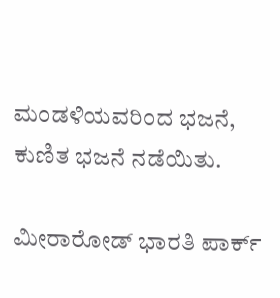ಮಂಡಳಿಯವರಿಂದ ಭಜನೆ, ಕುಣಿತ ಭಜನೆ ನಡೆಯಿತು.

ಮೀರಾರೋಡ್ ಭಾರತಿ ಪಾರ್ಕ್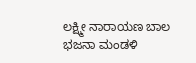ಲಕ್ಷ್ಮೀ ನಾರಾಯಣ ಬಾಲ ಭಜನಾ ಮಂಡಳಿ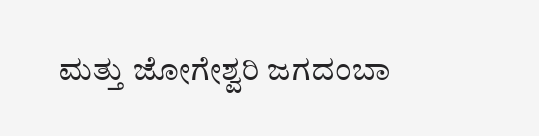ಮತ್ತು ಜೋಗೇಶ್ವರಿ ಜಗದಂಬಾ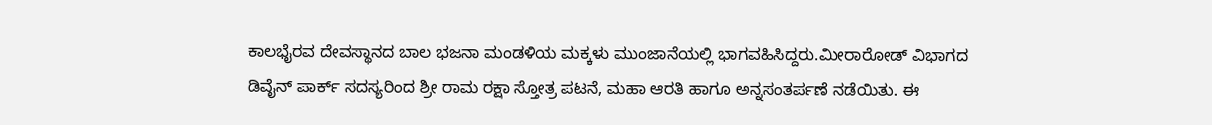ಕಾಲಭೈರವ ದೇವಸ್ಥಾನದ ಬಾಲ ಭಜನಾ ಮಂಡಳಿಯ ಮಕ್ಕಳು ಮುಂಜಾನೆಯಲ್ಲಿ ಭಾಗವಹಿಸಿದ್ದರು.ಮೀರಾರೋಡ್ ವಿಭಾಗದ ಡಿವೈನ್ ಪಾರ್ಕ್ ಸದಸ್ಯರಿಂದ ಶ್ರೀ ರಾಮ ರಕ್ಷಾ ಸ್ತೋತ್ರ ಪಟನೆ, ಮಹಾ ಆರತಿ ಹಾಗೂ ಅನ್ನಸಂತರ್ಪಣೆ ನಡೆಯಿತು. ಈ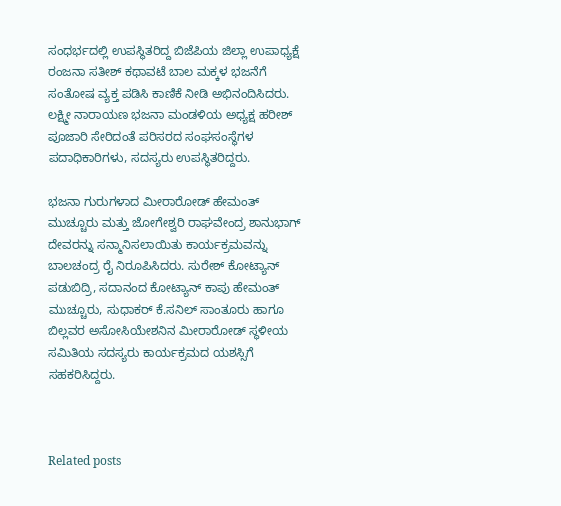ಸಂಧರ್ಭದಲ್ಲಿ ಉಪಸ್ಥಿತರಿದ್ದ ಬಿಜೆಪಿಯ ಜಿಲ್ಲಾ ಉಪಾಧ್ಯಕ್ಷೆ ರಂಜನಾ ಸತೀಶ್ ಕಥಾವಟೆ ಬಾಲ ಮಕ್ಕಳ ಭಜನೆಗೆ ಸಂತೋಷ ವ್ಯಕ್ತ ಪಡಿಸಿ ಕಾಣಿಕೆ ನೀಡಿ ಅಭಿನಂದಿಸಿದರು. ಲಕ್ಷ್ಮೀ ನಾರಾಯಣ ಭಜನಾ ಮಂಡಳಿಯ ಅಧ್ಯಕ್ಷ ಹರೀಶ್ ಪೂಜಾರಿ ಸೇರಿದಂತೆ ಪರಿಸರದ ಸಂಘಸಂಸ್ಥೆಗಳ ಪದಾಧಿಕಾರಿಗಳು, ಸದಸ್ಯರು ಉಪಸ್ಥಿತರಿದ್ದರು.

ಭಜನಾ ಗುರುಗಳಾದ ಮೀರಾರೋಡ್ ಹೇಮಂತ್ ಮುಚ್ಚೂರು ಮತ್ತು ಜೋಗೇಶ್ವರಿ ರಾಘವೇಂದ್ರ ಶಾನುಭಾಗ್ ದೇವರನ್ನು ಸನ್ಮಾನಿಸಲಾಯಿತು ಕಾರ್ಯಕ್ರಮವನ್ನು ಬಾಲಚಂದ್ರ ರೈ ನಿರೂಪಿಸಿದರು. ಸುರೇಶ್ ಕೋಟ್ಯಾನ್ ಪಡುಬಿದ್ರಿ, ಸದಾನಂದ ಕೋಟ್ಯಾನ್ ಕಾಪು ಹೇಮಂತ್ ಮುಚ್ಚೂರು, ಸುಧಾಕರ್ ಕೆ.ಸನಿಲ್ ಸಾಂತೂರು ಹಾಗೂ ಬಿಲ್ಲವರ ಅಸೋಸಿಯೇಶನಿನ ಮೀರಾರೋಡ್ ಸ್ಥಳೀಯ ಸಮಿತಿಯ ಸದಸ್ಯರು ಕಾರ್ಯಕ್ರಮದ ಯಶಸ್ಸಿಗೆ ಸಹಕರಿಸಿದ್ದರು.



Related posts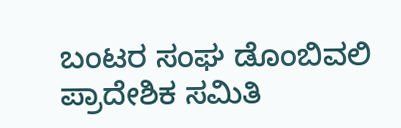ಬಂಟರ ಸಂಘ ಡೊಂಬಿವಲಿ ಪ್ರಾದೇಶಿಕ ಸಮಿತಿ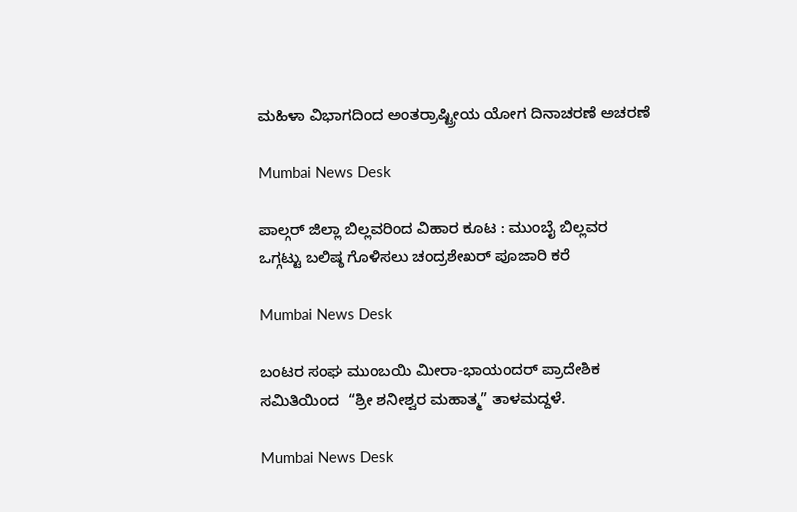ಮಹಿಳಾ ವಿಭಾಗದಿಂದ ಅಂತರ್ರಾಷ್ಟ್ರೀಯ ಯೋಗ ದಿನಾಚರಣೆ ಅಚರಣೆ

Mumbai News Desk

ಪಾಲ್ಗರ್ ಜಿಲ್ಲಾ ಬಿಲ್ಲವರಿಂದ ವಿಹಾರ ಕೂಟ : ಮುಂಬೈ ಬಿಲ್ಲವರ   ಒಗ್ಗಟ್ಟು ಬಲಿಷ್ಠ ಗೊಳಿಸಲು ಚಂದ್ರಶೇಖರ್ ಪೂಜಾರಿ ಕರೆ

Mumbai News Desk

ಬಂಟರ ಸಂಘ ಮುಂಬಯಿ ಮೀರಾ-ಭಾಯಂದರ್ ಪ್ರಾದೇಶಿಕ ಸಮಿತಿಯಿಂದ  “ಶ್ರೀ ಶನೀಶ್ವರ ಮಹಾತ್ಮ” ತಾಳಮದ್ದಳೆ.

Mumbai News Desk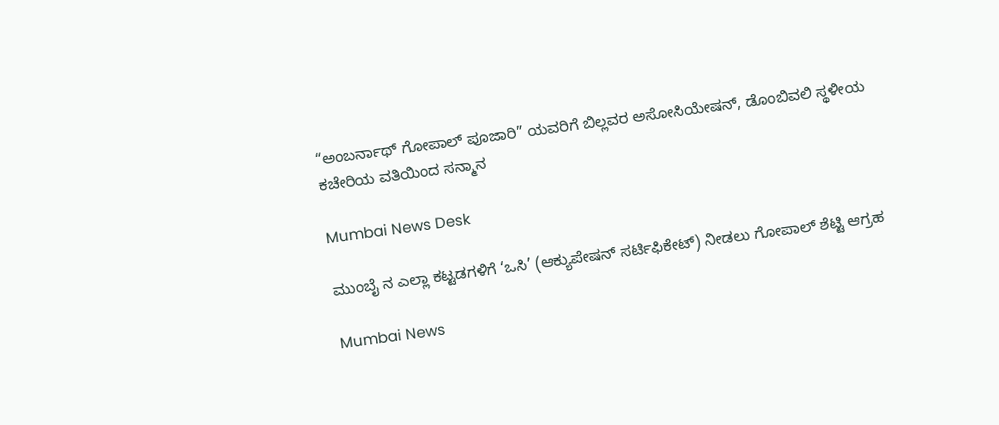“ಅಂಬರ್ನಾಥ್ ಗೋಪಾಲ್ ಪೂಜಾರಿ” ಯವರಿಗೆ ಬಿಲ್ಲವರ ಅಸೋಸಿಯೇಷನ್, ಡೊಂಬಿವಲಿ ಸ್ಥಳೀಯ ಕಚೇರಿಯ ವತಿಯಿಂದ ಸನ್ಮಾನ

Mumbai News Desk

ಮುಂಬೈ ನ ಎಲ್ಲಾ ಕಟ್ಟಡಗಳಿಗೆ ‘ಒಸಿ’ (ಆಕ್ಯುಪೇಷನ್ ಸರ್ಟಿಫಿಕೇಟ್) ನೀಡಲು ಗೋಪಾಲ್ ಶೆಟ್ಟಿ ಆಗ್ರಹ

Mumbai News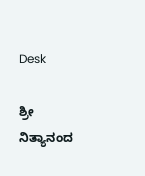Desk

ಶ್ರೀ ನಿತ್ಯಾನಂದ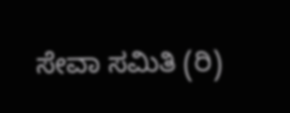ಸೇವಾ ಸಮಿತಿ (ರಿ)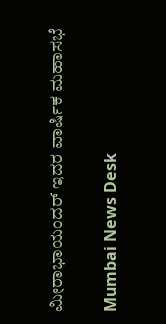ಮೀರಾಭಾಯಂದರ್ ಇದರ ವಾರ್ಷಿಕ ಮಹಾಸಭೆ

Mumbai News Desk